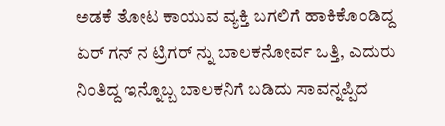ಅಡಕೆ ತೋಟ ಕಾಯುವ ವ್ಯಕ್ತಿ ಬಗಲಿಗೆ ಹಾಕಿಕೊಂಡಿದ್ದ ಏರ್ ಗನ್ ನ ಟ್ರಿಗರ್ ನ್ನು ಬಾಲಕನೋರ್ವ ಒತ್ತಿ, ಎದುರು ನಿಂತಿದ್ದ ಇನ್ನೊಬ್ಬ ಬಾಲಕನಿಗೆ ಬಡಿದು ಸಾವನ್ನಪ್ಪಿದ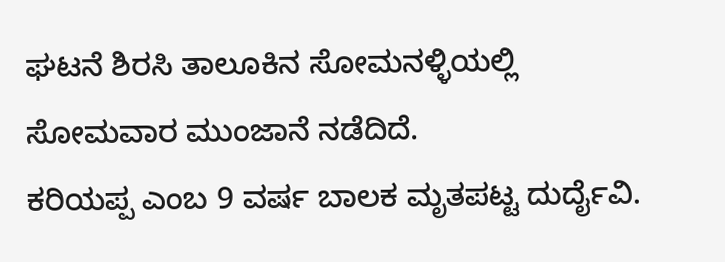ಘಟನೆ ಶಿರಸಿ ತಾಲೂಕಿನ ಸೋಮನಳ್ಳಿಯಲ್ಲಿ ಸೋಮವಾರ ಮುಂಜಾನೆ ನಡೆದಿದೆ.
ಕರಿಯಪ್ಪ ಎಂಬ 9 ವರ್ಷ ಬಾಲಕ ಮೃತಪಟ್ಟ ದುರ್ದೈವಿ.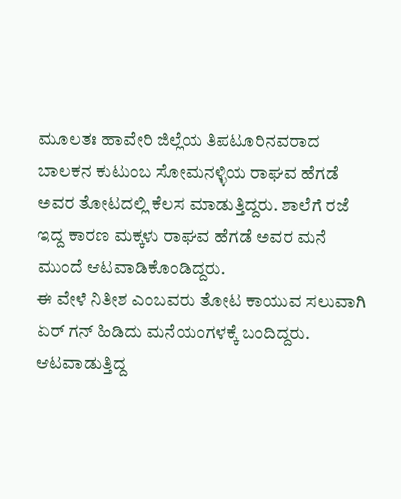ಮೂಲತಃ ಹಾವೇರಿ ಜಿಲ್ಲೆಯ ತಿಪಟೂರಿನವರಾದ ಬಾಲಕನ ಕುಟುಂಬ ಸೋಮನಳ್ಳಿಯ ರಾಘವ ಹೆಗಡೆ ಅವರ ತೋಟದಲ್ಲಿ ಕೆಲಸ ಮಾಡುತ್ತಿದ್ದರು. ಶಾಲೆಗೆ ರಜೆ ಇದ್ದ ಕಾರಣ ಮಕ್ಕಳು ರಾಘವ ಹೆಗಡೆ ಅವರ ಮನೆ ಮುಂದೆ ಆಟವಾಡಿಕೊಂಡಿದ್ದರು.
ಈ ವೇಳೆ ನಿತೀಶ ಎಂಬವರು ತೋಟ ಕಾಯುವ ಸಲುವಾಗಿ ಏರ್ ಗನ್ ಹಿಡಿದು ಮನೆಯಂಗಳಕ್ಕೆ ಬಂದಿದ್ದರು. ಆಟವಾಡುತ್ತಿದ್ದ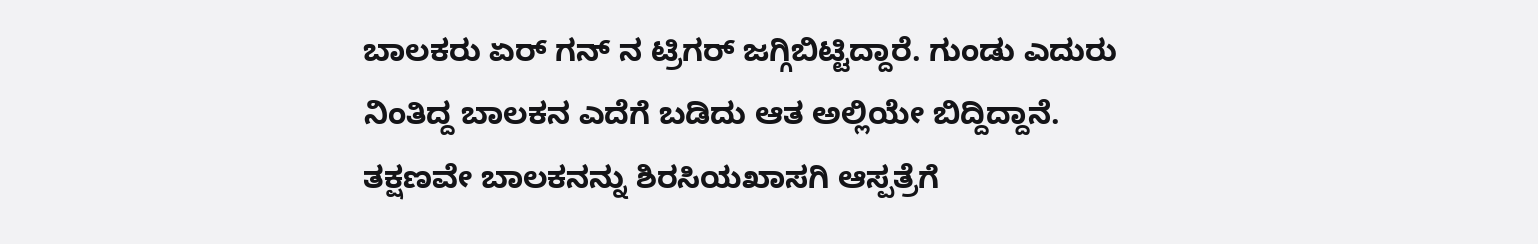ಬಾಲಕರು ಏರ್ ಗನ್ ನ ಟ್ರಿಗರ್ ಜಗ್ಗಿಬಿಟ್ಟಿದ್ದಾರೆ. ಗುಂಡು ಎದುರು ನಿಂತಿದ್ದ ಬಾಲಕನ ಎದೆಗೆ ಬಡಿದು ಆತ ಅಲ್ಲಿಯೇ ಬಿದ್ದಿದ್ದಾನೆ.
ತಕ್ಷಣವೇ ಬಾಲಕನನ್ನು ಶಿರಸಿಯಖಾಸಗಿ ಆಸ್ಪತ್ರೆಗೆ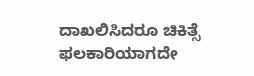ದಾಖಲಿಸಿದರೂ ಚಿಕಿತ್ಸೆ ಫಲಕಾರಿಯಾಗದೇ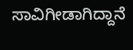ಸಾವಿಗೀಡಾಗಿದ್ದಾನೆ